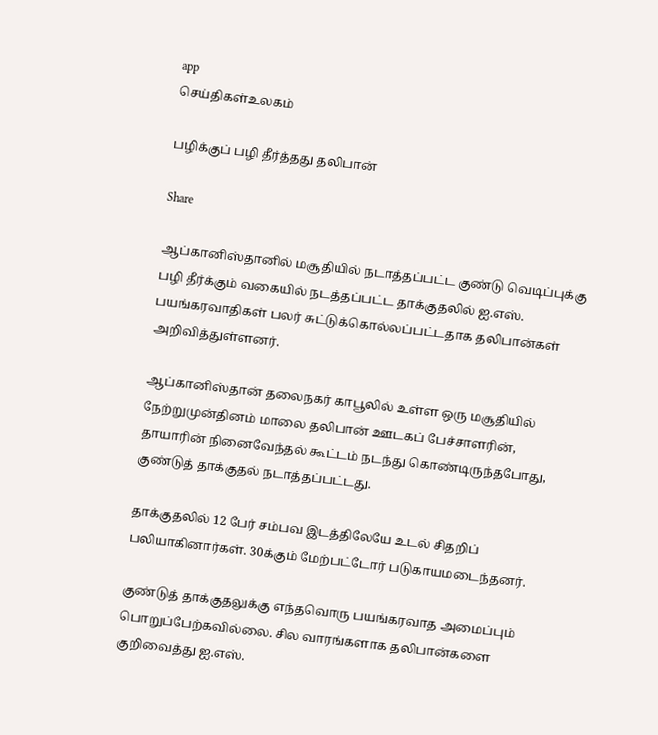app
செய்திகள்உலகம்

பழிக்குப் பழி தீர்த்தது தலிபான்

Share

ஆப்கானிஸ்தானில் மசூதியில் நடாத்தப்பட்ட குண்டு வெடிப்புக்கு பழி தீர்க்கும் வகையில் நடத்தப்பட்ட தாக்குதலில் ஐ.எஸ். பயங்கரவாதிகள் பலர் சுட்டுக்கொல்லப்பட்டதாக தலிபான்கள் அறிவித்துள்ளனர்.

ஆப்கானிஸ்தான் தலைநகர் காபூலில் உள்ள ஒரு மசூதியில் நேற்றுமுன்தினம் மாலை தலிபான் ஊடகப் பேச்சாளரின், தாயாரின் நினைவேந்தல் கூட்டம் நடந்து கொண்டிருந்தபோது, குண்டுத் தாக்குதல் நடாத்தப்பட்டது.

தாக்குதலில் 12 பேர் சம்பவ இடத்திலேயே உடல் சிதறிப் பலியாகினார்கள். 30க்கும் மேற்பட்டோர் படுகாயமடைந்தனர்.

குண்டுத் தாக்குதலுக்கு எந்தவொரு பயங்கரவாத அமைப்பும் பொறுப்பேற்கவில்லை. சில வாரங்களாக தலிபான்களை குறிவைத்து ஐ.எஸ்.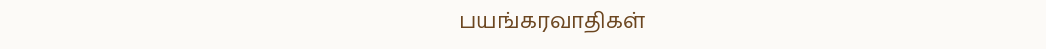பயங்கரவாதிகள்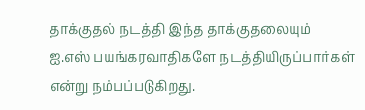தாக்குதல் நடத்தி இந்த தாக்குதலையும் ஐ.எஸ் பயங்கரவாதிகளே நடத்தியிருப்பார்கள் என்று நம்பப்படுகிறது.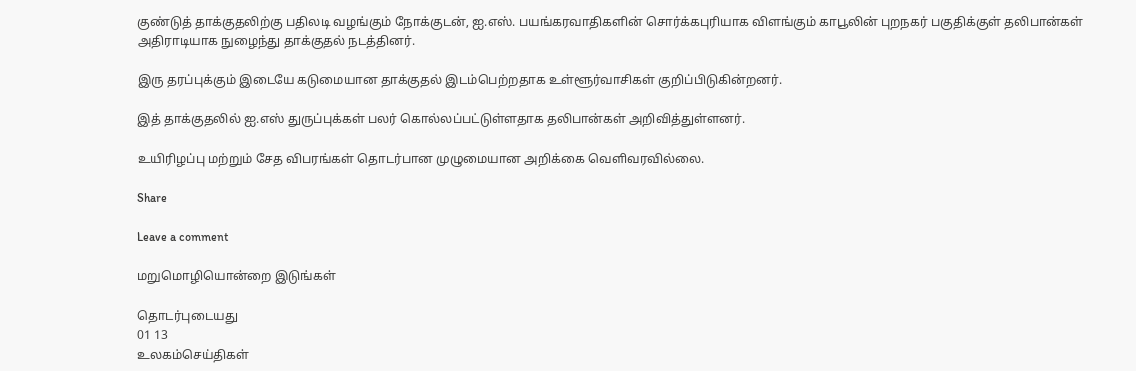குண்டுத் தாக்குதலிற்கு பதிலடி வழங்கும் நோக்குடன், ஐ.எஸ். பயங்கரவாதிகளின் சொர்க்கபுரியாக விளங்கும் காபூலின் புறநகர் பகுதிக்குள் தலிபான்கள் அதிராடியாக நுழைந்து தாக்குதல் நடத்தினர்.

இரு தரப்புக்கும் இடையே கடுமையான தாக்குதல் இடம்பெற்றதாக உள்ளூர்வாசிகள் குறிப்பிடுகின்றனர்.

இத் தாக்குதலில் ஐ.எஸ் துருப்புக்கள் பலர் கொல்லப்பட்டுள்ளதாக தலிபான்கள் அறிவித்துள்ளனர்.

உயிரிழப்பு மற்றும் சேத விபரங்கள் தொடர்பான முழுமையான அறிக்கை வெளிவரவில்லை.

Share

Leave a comment

மறுமொழியொன்றை இடுங்கள்

தொடர்புடையது
01 13
உலகம்செய்திகள்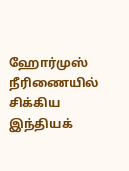ஹோர்முஸ் நீரிணையில் சிக்கிய இந்தியக்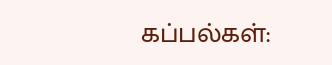கப்பல்கள்: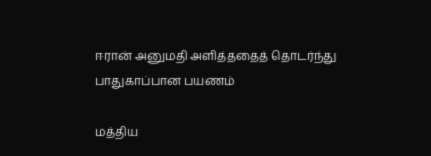ஈரான் அனுமதி அளித்ததைத் தொடர்ந்து பாதுகாப்பான பயணம்

மத்திய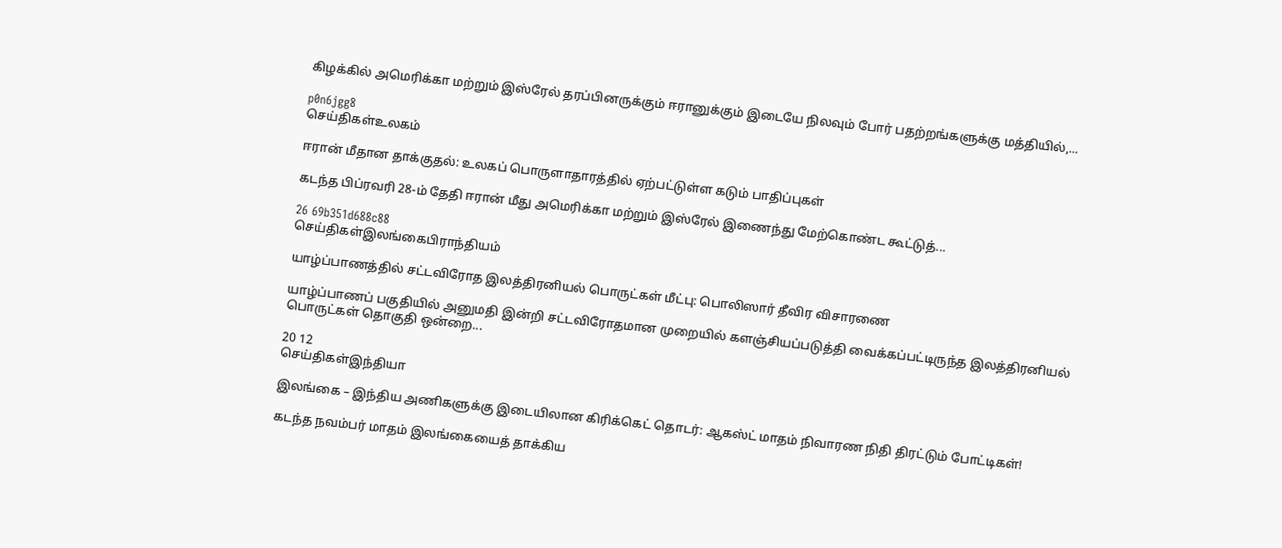கிழக்கில் அமெரிக்கா மற்றும் இஸ்ரேல் தரப்பினருக்கும் ஈரானுக்கும் இடையே நிலவும் போர் பதற்றங்களுக்கு மத்தியில்,...

p0n6jgg8
செய்திகள்உலகம்

ஈரான் மீதான தாக்குதல்: உலகப் பொருளாதாரத்தில் ஏற்பட்டுள்ள கடும் பாதிப்புகள்

கடந்த பிப்ரவரி 28-ம் தேதி ஈரான் மீது அமெரிக்கா மற்றும் இஸ்ரேல் இணைந்து மேற்கொண்ட கூட்டுத்...

26 69b351d688c88
செய்திகள்இலங்கைபிராந்தியம்

யாழ்ப்பாணத்தில் சட்டவிரோத இலத்திரனியல் பொருட்கள் மீட்பு: பொலிஸார் தீவிர விசாரணை

யாழ்ப்பாணப் பகுதியில் அனுமதி இன்றி சட்டவிரோதமான முறையில் களஞ்சியப்படுத்தி வைக்கப்பட்டிருந்த இலத்திரனியல் பொருட்கள் தொகுதி ஒன்றை...

20 12
செய்திகள்இந்தியா

இலங்கை – இந்திய அணிகளுக்கு இடையிலான கிரிக்கெட் தொடர்: ஆகஸ்ட் மாதம் நிவாரண நிதி திரட்டும் போட்டிகள்!

கடந்த நவம்பர் மாதம் இலங்கையைத் தாக்கிய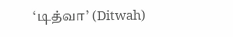‘டித்வா’ (Ditwah)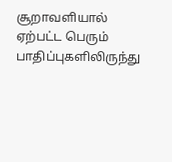சூறாவளியால் ஏற்பட்ட பெரும் பாதிப்புகளிலிருந்து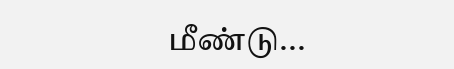மீண்டு...